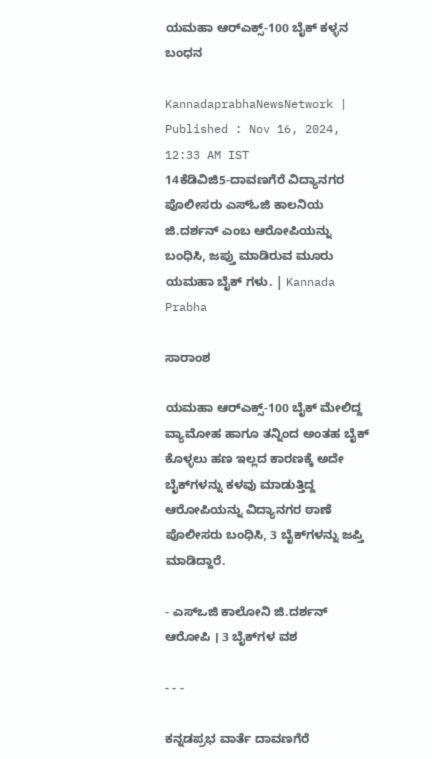ಯಮಹಾ ಆರ್‌ಎಕ್ಸ್-100 ಬೈಕ್ ಕಳ್ಳನ ಬಂಧನ

KannadaprabhaNewsNetwork |
Published : Nov 16, 2024, 12:33 AM IST
14ಕೆಡಿವಿಜಿ5-ದಾವಣಗೆರೆ ವಿದ್ಯಾನಗರ ಪೊಲೀಸರು ಎಸ್ಓಜಿ ಕಾಲನಿಯ ಜಿ.ದರ್ಶನ್ ಎಂಬ ಆರೋಪಿಯನ್ನು ಬಂಧಿಸಿ, ಜಪ್ತು ಮಾಡಿರುವ ಮೂರು ಯಮಹಾ ಬೈಕ್ ಗಳು. | Kannada Prabha

ಸಾರಾಂಶ

ಯಮಹಾ ಆರ್‌ಎಕ್ಸ್-100 ಬೈಕ್‌ ಮೇಲಿದ್ದ ವ್ಯಾಮೋಹ ಹಾಗೂ ತನ್ನಿಂದ ಅಂತಹ ಬೈಕ್ ಕೊಳ್ಳಲು ಹಣ ಇಲ್ಲದ ಕಾರಣಕ್ಕೆ ಅದೇ ಬೈಕ್‌ಗಳನ್ನು ಕಳವು ಮಾಡುತ್ತಿದ್ದ ಆರೋಪಿಯನ್ನು ವಿದ್ಯಾನಗರ ಠಾಣೆ ಪೊಲೀಸರು ಬಂಧಿಸಿ, 3 ಬೈಕ್‌ಗಳನ್ನು ಜಪ್ತಿ ಮಾಡಿದ್ದಾರೆ.

- ಎಸ್‌ಒಜಿ ಕಾಲೋನಿ ಜಿ.ದರ್ಶನ್‌ ಆರೋಪಿ । 3 ಬೈಕ್‌ಗಳ ವಶ

- - -

ಕನ್ನಡಪ್ರಭ ವಾರ್ತೆ ದಾವಣಗೆರೆ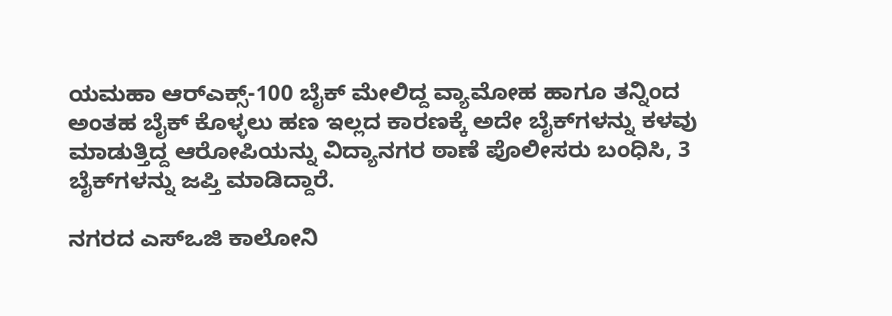ಯಮಹಾ ಆರ್‌ಎಕ್ಸ್-100 ಬೈಕ್‌ ಮೇಲಿದ್ದ ವ್ಯಾಮೋಹ ಹಾಗೂ ತನ್ನಿಂದ ಅಂತಹ ಬೈಕ್ ಕೊಳ್ಳಲು ಹಣ ಇಲ್ಲದ ಕಾರಣಕ್ಕೆ ಅದೇ ಬೈಕ್‌ಗಳನ್ನು ಕಳವು ಮಾಡುತ್ತಿದ್ದ ಆರೋಪಿಯನ್ನು ವಿದ್ಯಾನಗರ ಠಾಣೆ ಪೊಲೀಸರು ಬಂಧಿಸಿ, 3 ಬೈಕ್‌ಗಳನ್ನು ಜಪ್ತಿ ಮಾಡಿದ್ದಾರೆ.

ನಗರದ ಎಸ್‌ಒಜಿ ಕಾಲೋನಿ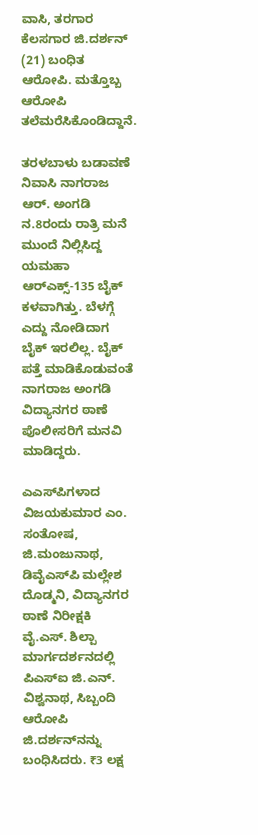ವಾಸಿ, ತರಗಾರ ಕೆಲಸಗಾರ ಜಿ.ದರ್ಶನ್‌ (21) ಬಂಧಿತ ಆರೋಪಿ. ಮತ್ತೊಬ್ಬ ಆರೋಪಿ ತಲೆಮರೆಸಿಕೊಂಡಿದ್ದಾನೆ.

ತರಳಬಾಳು ಬಡಾವಣೆ ನಿವಾಸಿ ನಾಗರಾಜ ಆರ್. ಅಂಗಡಿ ನ.8ರಂದು ರಾತ್ರಿ ಮನೆ ಮುಂದೆ ನಿಲ್ಲಿಸಿದ್ದ ಯಮಹಾ ಆರ್‌ಎಕ್ಸ್‌-135 ಬೈಕ್‌ ಕಳವಾಗಿತ್ತು. ಬೆಳಗ್ಗೆ ಎದ್ದು ನೋಡಿದಾಗ ಬೈಕ್ ಇರಲಿಲ್ಲ. ಬೈಕ್ ಪತ್ತೆ ಮಾಡಿಕೊಡುವಂತೆ ನಾಗರಾಜ ಅಂಗಡಿ ವಿದ್ಯಾನಗರ ಠಾಣೆ ಪೊಲೀಸರಿಗೆ ಮನವಿ ಮಾಡಿದ್ದರು.

ಎಎಸ್‌ಪಿಗಳಾದ ವಿಜಯಕುಮಾರ ಎಂ. ಸಂತೋಷ, ಜಿ.ಮಂಜುನಾಥ, ಡಿವೈಎಸ್‌ಪಿ ಮಲ್ಲೇಶ ದೊಡ್ಮನಿ, ವಿದ್ಯಾನಗರ ಠಾಣೆ ನಿರೀಕ್ಷಕಿ ವೈ.ಎಸ್. ಶಿಲ್ಪಾ ಮಾರ್ಗದರ್ಶನದಲ್ಲಿ ಪಿಎಸ್ಐ ಜಿ.ಎನ್‌. ವಿಶ್ವನಾಥ, ಸಿಬ್ಬಂದಿ ಆರೋಪಿ ಜಿ.ದರ್ಶನ್‌ನನ್ನು ಬಂಧಿಸಿದರು. ₹3 ಲಕ್ಷ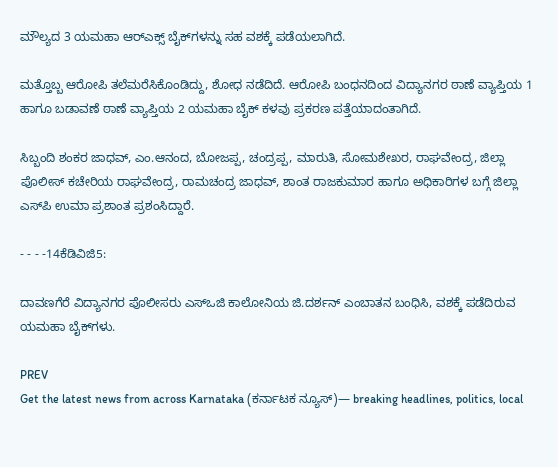ಮೌಲ್ಯದ 3 ಯಮಹಾ ಆರ್‌ಎಕ್ಸ್‌ ಬೈಕ್‌ಗಳನ್ನು ಸಹ ವಶಕ್ಕೆ ಪಡೆಯಲಾಗಿದೆ.

ಮತ್ತೊಬ್ಬ ಆರೋಪಿ ತಲೆಮರೆಸಿಕೊಂಡಿದ್ದು, ಶೋಧ ನಡೆದಿದೆ. ಆರೋಪಿ ಬಂಧನದಿಂದ ವಿದ್ಯಾನಗರ ಠಾಣೆ ವ್ಯಾಪ್ತಿಯ 1 ಹಾಗೂ ಬಡಾವಣೆ ಠಾಣೆ ವ್ಯಾಪ್ತಿಯ 2 ಯಮಹಾ ಬೈಕ್ ಕಳವು ಪ್ರಕರಣ ಪತ್ತೆಯಾದಂತಾಗಿದೆ.

ಸಿಬ್ಬಂದಿ ಶಂಕರ ಜಾಧವ್‌, ಎಂ.ಆನಂದ, ಬೋಜಪ್ಪ, ಚಂದ್ರಪ್ಪ, ಮಾರುತಿ, ಸೋಮಶೇಖರ, ರಾಘವೇಂದ್ರ, ಜಿಲ್ಲಾ ಪೊಲೀಸ್ ಕಚೇರಿಯ ರಾಘವೇಂದ್ರ, ರಾಮಚಂದ್ರ ಜಾಧವ್‌, ಶಾಂತ ರಾಜಕುಮಾರ ಹಾಗೂ ಅಧಿಕಾರಿಗಳ ಬಗ್ಗೆ ಜಿಲ್ಲಾ ಎಸ್‌ಪಿ ಉಮಾ ಪ್ರಶಾಂತ ಪ್ರಶಂಸಿದ್ದಾರೆ.

- - - -14ಕೆಡಿವಿಜಿ5:

ದಾವಣಗೆರೆ ವಿದ್ಯಾನಗರ ಪೊಲೀಸರು ಎಸ್‌ಒಜಿ ಕಾಲೋನಿಯ ಜಿ.ದರ್ಶನ್ ಎಂಬಾತನ ಬಂಧಿಸಿ, ವಶಕ್ಕೆ ಪಡೆದಿರುವ ಯಮಹಾ ಬೈಕ್‌ಗಳು.

PREV
Get the latest news from across Karnataka (ಕರ್ನಾಟಕ ನ್ಯೂಸ್)— breaking headlines, politics, local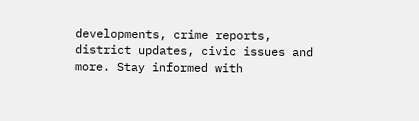developments, crime reports, district updates, civic issues and more. Stay informed with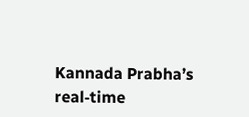Kannada Prabha’s real‑time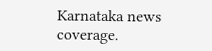Karnataka news coverage.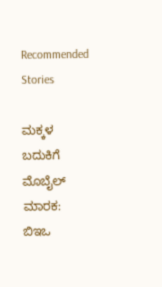Recommended Stories

ಮಕ್ಕಳ ಬದುಕಿಗೆ ಮೊಬೈಲ್ ಮಾರಕ: ಬಿಇಒ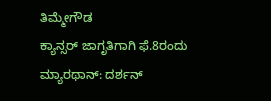ತಿಮ್ಮೇಗೌಡ
ಕ್ಯಾನ್ಸರ್ ಜಾಗೃತಿಗಾಗಿ ಫೆ.8ರಂದು ಮ್ಯಾರಥಾನ್: ದರ್ಶನ್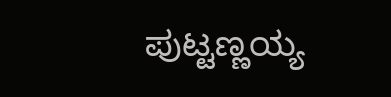ಪುಟ್ಟಣ್ಣಯ್ಯ